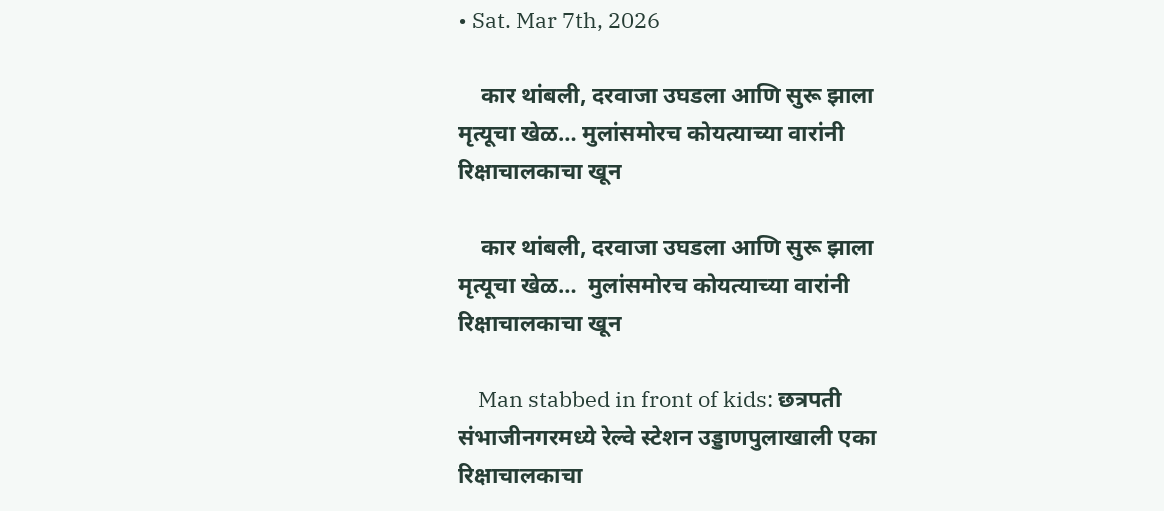• Sat. Mar 7th, 2026

    कार थांबली, दरवाजा उघडला आणि सुरू झाला मृत्यूचा खेळ… मुलांसमोरच कोयत्याच्या वारांनी रिक्षाचालकाचा खून

    कार थांबली, दरवाजा उघडला आणि सुरू झाला मृत्यूचा खेळ…  मुलांसमोरच कोयत्याच्या वारांनी रिक्षाचालकाचा खून

    Man stabbed in front of kids: छत्रपती संभाजीनगरमध्ये रेल्वे स्टेशन उड्डाणपुलाखाली एका रिक्षाचालकाचा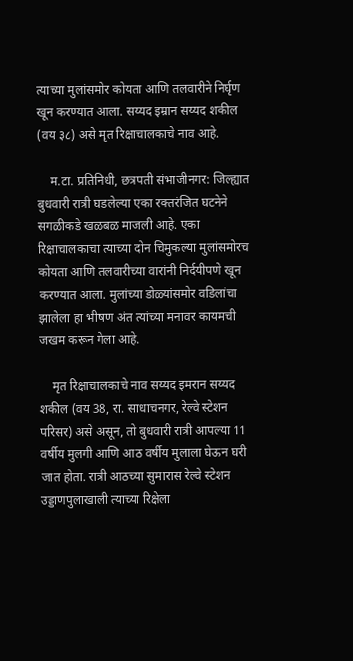त्याच्या मुलांसमोर कोयता आणि तलवारीने निर्घृण खून करण्यात आला. सय्यद इम्रान सय्यद शकील (वय ३८) असे मृत रिक्षाचालकाचे नाव आहे.

    म.टा. प्रतिनिधी, छत्रपती संभाजीनगर: जिल्ह्यात बुधवारी रात्री घडलेल्या एका रक्तरंजित घटनेने सगळीकडे खळबळ माजली आहे. एका रिक्षाचालकाचा त्याच्या दोन चिमुकल्या मुलांसमोरच कोयता आणि तलवारीच्या वारांनी निर्दयीपणे खून करण्यात आला. मुलांच्या डोळ्यांसमोर वडिलांचा झालेला हा भीषण अंत त्यांच्या मनावर कायमची जखम करून गेला आहे.

    मृत रिक्षाचालकाचे नाव सय्यद इमरान सय्यद शकील (वय 38, रा. साधाचनगर, रेल्वे स्टेशन परिसर) असे असून, तो बुधवारी रात्री आपल्या 11 वर्षीय मुलगी आणि आठ वर्षीय मुलाला घेऊन घरी जात होता. रात्री आठच्या सुमारास रेल्वे स्टेशन उड्डाणपुलाखाली त्याच्या रिक्षेला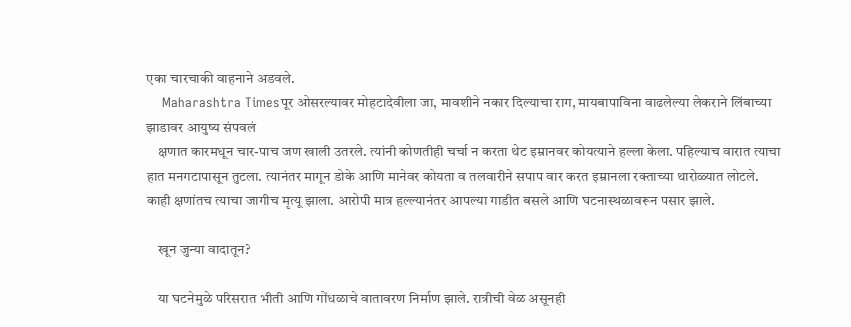एका चारचाकी वाहनाने अडवले.
    Maharashtra Timesपूर ओसरल्यावर मोहटादेवीला जा, मावशीने नकार दिल्याचा राग, मायबापाविना वाढलेल्या लेकराने लिंबाच्या झाडावर आयुष्य संपवलं
    क्षणात कारमधून चार-पाच जण खाली उतरले. त्यांनी कोणतीही चर्चा न करता थेट इम्रानवर कोयत्याने हल्ला केला. पहिल्याच वारात त्याचा हात मनगटापासून तुटला. त्यानंतर मागून डोके आणि मानेवर कोयता व तलवारीने सपाप वार करत इम्रानला रक्ताच्या थारोळ्यात लोटले. काही क्षणांतच त्याचा जागीच मृत्यू झाला. आरोपी मात्र हल्ल्यानंतर आपल्या गाडीत बसले आणि घटनास्थळावरून पसार झाले.

    खून जुन्या वादातून?

    या घटनेमुळे परिसरात भीती आणि गोंधळाचे वातावरण निर्माण झाले. रात्रीची वेळ असूनही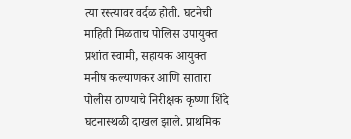त्या रस्त्यावर वर्दळ होती. घटनेची माहिती मिळताच पोलिस उपायुक्त प्रशांत स्वामी, सहायक आयुक्त मनीष कल्याणकर आणि सातारा पोलीस ठाण्याचे निरीक्षक कृष्णा शिंदे घटनास्थळी दाखल झाले. प्राथमिक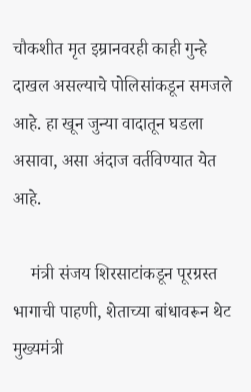चौकशीत मृत इम्रानवरही काही गुन्हे दाखल असल्याचे पोलिसांकडून समजले आहे. हा खून जुन्या वादातून घडला असावा, असा अंदाज वर्तविण्यात येत आहे.

    मंत्री संजय शिरसाटांकडून पूरग्रस्त भागाची पाहणी, शेताच्या बांधावरून थेट मुख्यमंत्री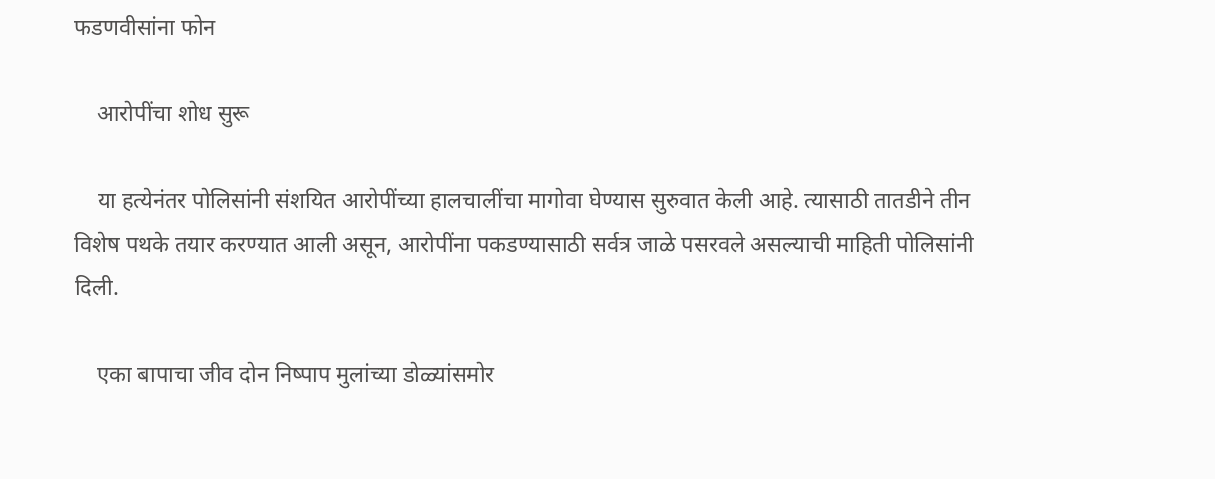फडणवीसांना फोन

    आरोपींचा शोध सुरू

    या हत्येनंतर पोलिसांनी संशयित आरोपींच्या हालचालींचा मागोवा घेण्यास सुरुवात केली आहे. त्यासाठी तातडीने तीन विशेष पथके तयार करण्यात आली असून, आरोपींना पकडण्यासाठी सर्वत्र जाळे पसरवले असल्याची माहिती पोलिसांनी दिली.

    एका बापाचा जीव दोन निष्पाप मुलांच्या डोळ्यांसमोर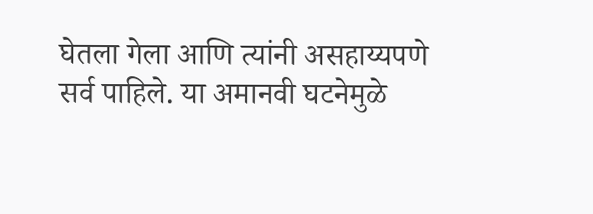घेतला गेला आणि त्यांनी असहाय्यपणे सर्व पाहिले. या अमानवी घटनेमुळे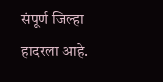संपूर्ण जिल्हा हादरला आहे.